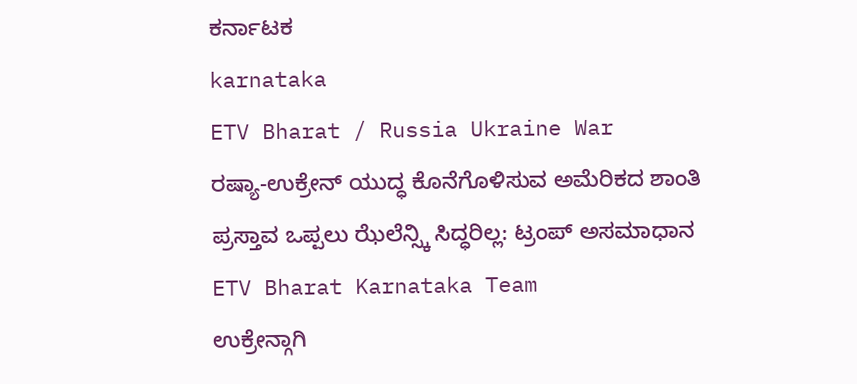ಕರ್ನಾಟಕ
karnataka
ETV Bharat / Russia Ukraine War
ರಷ್ಯಾ-ಉಕ್ರೇನ್ ಯುದ್ಧ ಕೊನೆಗೊಳಿಸುವ ಅಮೆರಿಕದ ಶಾಂತಿ ಪ್ರಸ್ತಾವ ಒಪ್ಪಲು ಝೆಲೆನ್ಸ್ಕಿ ಸಿದ್ಧರಿಲ್ಲ: ಟ್ರಂಪ್ ಅಸಮಾಧಾನ
ETV Bharat Karnataka Team
ಉಕ್ರೇನ್ಗಾಗಿ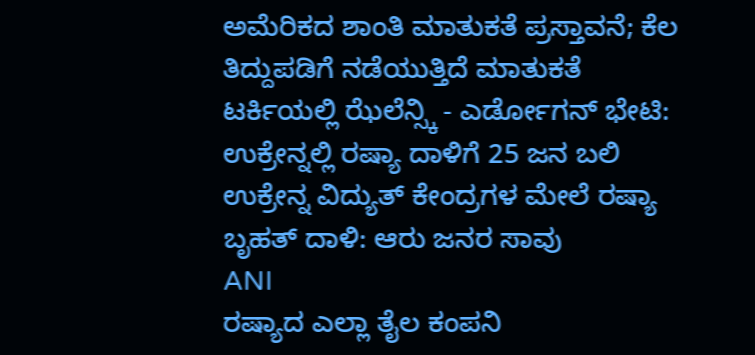ಅಮೆರಿಕದ ಶಾಂತಿ ಮಾತುಕತೆ ಪ್ರಸ್ತಾವನೆ; ಕೆಲ ತಿದ್ದುಪಡಿಗೆ ನಡೆಯುತ್ತಿದೆ ಮಾತುಕತೆ
ಟರ್ಕಿಯಲ್ಲಿ ಝೆಲೆನ್ಸ್ಕಿ - ಎರ್ಡೋಗನ್ ಭೇಟಿ: ಉಕ್ರೇನ್ನಲ್ಲಿ ರಷ್ಯಾ ದಾಳಿಗೆ 25 ಜನ ಬಲಿ
ಉಕ್ರೇನ್ನ ವಿದ್ಯುತ್ ಕೇಂದ್ರಗಳ ಮೇಲೆ ರಷ್ಯಾ ಬೃಹತ್ ದಾಳಿ: ಆರು ಜನರ ಸಾವು
ANI
ರಷ್ಯಾದ ಎಲ್ಲಾ ತೈಲ ಕಂಪನಿ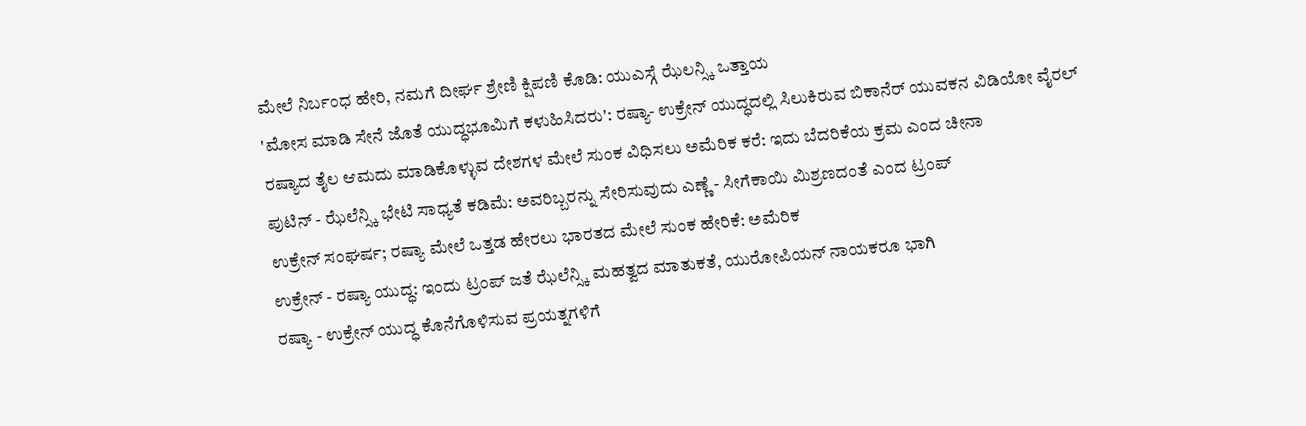ಮೇಲೆ ನಿರ್ಬಂಧ ಹೇರಿ, ನಮಗೆ ದೀರ್ಘ ಶ್ರೇಣಿ ಕ್ಷಿಪಣಿ ಕೊಡಿ: ಯುಎಸ್ಗೆ ಝೆಲನ್ಸ್ಕಿ ಒತ್ತಾಯ
'ಮೋಸ ಮಾಡಿ ಸೇನೆ ಜೊತೆ ಯುದ್ಧಭೂಮಿಗೆ ಕಳುಹಿಸಿದರು': ರಷ್ಯಾ- ಉಕ್ರೇನ್ ಯುದ್ಧದಲ್ಲಿ ಸಿಲುಕಿರುವ ಬಿಕಾನೆರ್ ಯುವಕನ ವಿಡಿಯೋ ವೈರಲ್
ರಷ್ಯಾದ ತೈಲ ಆಮದು ಮಾಡಿಕೊಳ್ಳುವ ದೇಶಗಳ ಮೇಲೆ ಸುಂಕ ವಿಧಿಸಲು ಅಮೆರಿಕ ಕರೆ: ಇದು ಬೆದರಿಕೆಯ ಕ್ರಮ ಎಂದ ಚೀನಾ
ಪುಟಿನ್ - ಝೆಲೆನ್ಸ್ಕಿ ಭೇಟಿ ಸಾಧ್ಯತೆ ಕಡಿಮೆ: ಅವರಿಬ್ಬರನ್ನು ಸೇರಿಸುವುದು ಎಣ್ಣೆ - ಸೀಗೆಕಾಯಿ ಮಿಶ್ರಣದಂತೆ ಎಂದ ಟ್ರಂಪ್
ಉಕ್ರೇನ್ ಸಂಘರ್ಷ; ರಷ್ಯಾ ಮೇಲೆ ಒತ್ತಡ ಹೇರಲು ಭಾರತದ ಮೇಲೆ ಸುಂಕ ಹೇರಿಕೆ: ಅಮೆರಿಕ
ಉಕ್ರೇನ್ - ರಷ್ಯಾ ಯುದ್ಧ: ಇಂದು ಟ್ರಂಪ್ ಜತೆ ಝೆಲೆನ್ಸ್ಕಿ ಮಹತ್ವದ ಮಾತುಕತೆ, ಯುರೋಪಿಯನ್ ನಾಯಕರೂ ಭಾಗಿ
ರಷ್ಯಾ - ಉಕ್ರೇನ್ ಯುದ್ಧ ಕೊನೆಗೊಳಿಸುವ ಪ್ರಯತ್ನಗಳಿಗೆ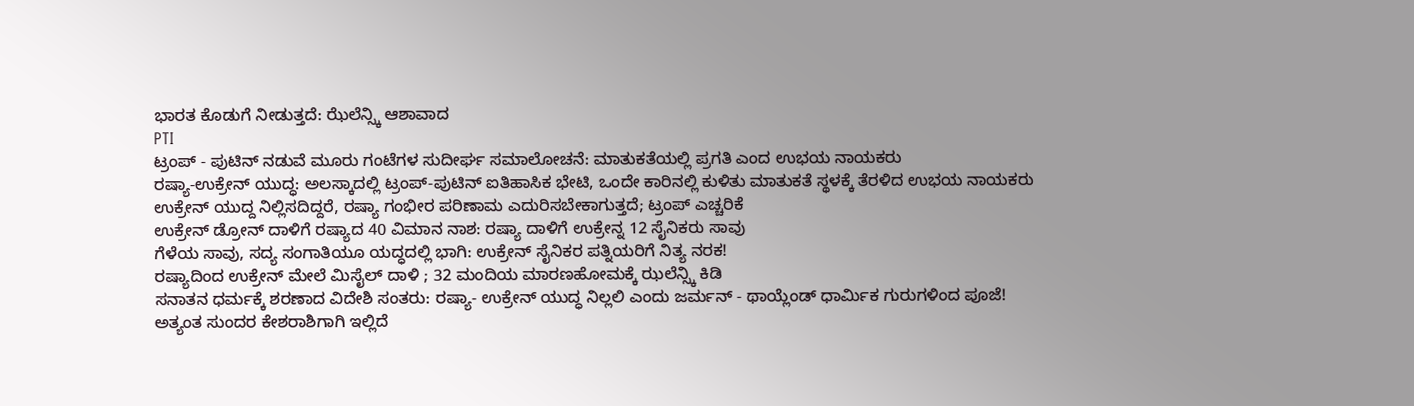ಭಾರತ ಕೊಡುಗೆ ನೀಡುತ್ತದೆ: ಝೆಲೆನ್ಸ್ಕಿ ಆಶಾವಾದ
PTI
ಟ್ರಂಪ್ - ಪುಟಿನ್ ನಡುವೆ ಮೂರು ಗಂಟೆಗಳ ಸುದೀರ್ಘ ಸಮಾಲೋಚನೆ: ಮಾತುಕತೆಯಲ್ಲಿ ಪ್ರಗತಿ ಎಂದ ಉಭಯ ನಾಯಕರು
ರಷ್ಯಾ-ಉಕ್ರೇನ್ ಯುದ್ಧ: ಅಲಸ್ಕಾದಲ್ಲಿ ಟ್ರಂಪ್-ಪುಟಿನ್ ಐತಿಹಾಸಿಕ ಭೇಟಿ, ಒಂದೇ ಕಾರಿನಲ್ಲಿ ಕುಳಿತು ಮಾತುಕತೆ ಸ್ಥಳಕ್ಕೆ ತೆರಳಿದ ಉಭಯ ನಾಯಕರು
ಉಕ್ರೇನ್ ಯುದ್ದ ನಿಲ್ಲಿಸದಿದ್ದರೆ, ರಷ್ಯಾ ಗಂಭೀರ ಪರಿಣಾಮ ಎದುರಿಸಬೇಕಾಗುತ್ತದೆ; ಟ್ರಂಪ್ ಎಚ್ಚರಿಕೆ
ಉಕ್ರೇನ್ ಡ್ರೋನ್ ದಾಳಿಗೆ ರಷ್ಯಾದ 40 ವಿಮಾನ ನಾಶ: ರಷ್ಯಾ ದಾಳಿಗೆ ಉಕ್ರೇನ್ನ 12 ಸೈನಿಕರು ಸಾವು
ಗೆಳೆಯ ಸಾವು, ಸದ್ಯ ಸಂಗಾತಿಯೂ ಯದ್ಧದಲ್ಲಿ ಭಾಗಿ: ಉಕ್ರೇನ್ ಸೈನಿಕರ ಪತ್ನಿಯರಿಗೆ ನಿತ್ಯ ನರಕ!
ರಷ್ಯಾದಿಂದ ಉಕ್ರೇನ್ ಮೇಲೆ ಮಿಸೈಲ್ ದಾಳಿ ; 32 ಮಂದಿಯ ಮಾರಣಹೋಮಕ್ಕೆ ಝಲೆನ್ಸ್ಕಿ ಕಿಡಿ
ಸನಾತನ ಧರ್ಮಕ್ಕೆ ಶರಣಾದ ವಿದೇಶಿ ಸಂತರು: ರಷ್ಯಾ- ಉಕ್ರೇನ್ ಯುದ್ಧ ನಿಲ್ಲಲಿ ಎಂದು ಜರ್ಮನ್ - ಥಾಯ್ಲೆಂಡ್ ಧಾರ್ಮಿಕ ಗುರುಗಳಿಂದ ಪೂಜೆ!
ಅತ್ಯಂತ ಸುಂದರ ಕೇಶರಾಶಿಗಾಗಿ ಇಲ್ಲಿದೆ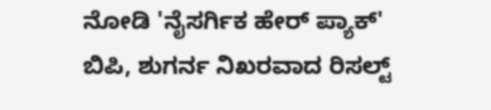ನೋಡಿ 'ನೈಸರ್ಗಿಕ ಹೇರ್ ಪ್ಯಾಕ್'
ಬಿಪಿ, ಶುಗರ್ನ ನಿಖರವಾದ ರಿಸಲ್ಟ್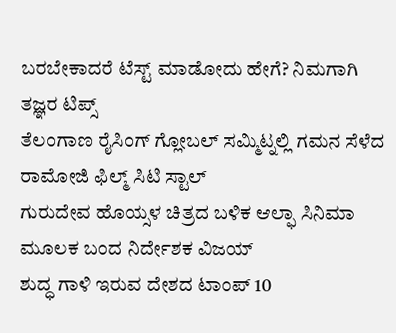ಬರಬೇಕಾದರೆ ಟೆಸ್ಟ್ ಮಾಡೋದು ಹೇಗೆ? ನಿಮಗಾಗಿ ತಜ್ಞರ ಟಿಪ್ಸ್
ತೆಲಂಗಾಣ ರೈಸಿಂಗ್ ಗ್ಲೋಬಲ್ ಸಮ್ಮಿಟ್ನಲ್ಲಿ ಗಮನ ಸೆಳೆದ ರಾಮೋಜಿ ಫಿಲ್ಮ್ ಸಿಟಿ ಸ್ಟಾಲ್
ಗುರುದೇವ ಹೊಯ್ಸಳ ಚಿತ್ರದ ಬಳಿಕ ಆಲ್ಫಾ ಸಿನಿಮಾ ಮೂಲಕ ಬಂದ ನಿರ್ದೇಶಕ ವಿಜಯ್
ಶುದ್ಧ ಗಾಳಿ ಇರುವ ದೇಶದ ಟಾಂಪ್ 10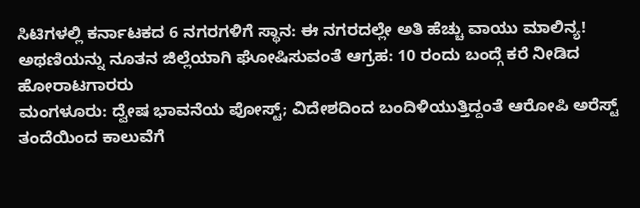ಸಿಟಿಗಳಲ್ಲಿ ಕರ್ನಾಟಕದ 6 ನಗರಗಳಿಗೆ ಸ್ಥಾನ: ಈ ನಗರದಲ್ಲೇ ಅತಿ ಹೆಚ್ಚು ವಾಯು ಮಾಲಿನ್ಯ!
ಅಥಣಿಯನ್ನು ನೂತನ ಜಿಲ್ಲೆಯಾಗಿ ಘೋಷಿಸುವಂತೆ ಆಗ್ರಹ: 10 ರಂದು ಬಂದ್ಗೆ ಕರೆ ನೀಡಿದ ಹೋರಾಟಗಾರರು
ಮಂಗಳೂರು: ದ್ವೇಷ ಭಾವನೆಯ ಪೋಸ್ಟ್; ವಿದೇಶದಿಂದ ಬಂದಿಳಿಯುತ್ತಿದ್ದಂತೆ ಆರೋಪಿ ಅರೆಸ್ಟ್
ತಂದೆಯಿಂದ ಕಾಲುವೆಗೆ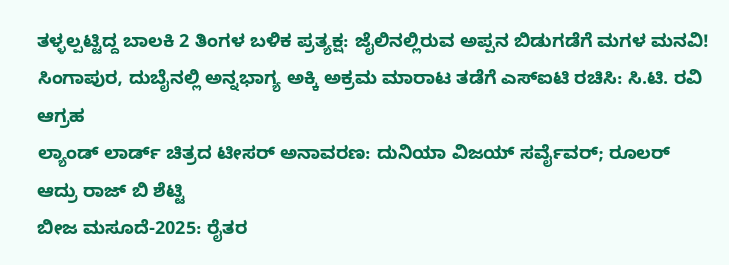ತಳ್ಳಲ್ಪಟ್ಟಿದ್ದ ಬಾಲಕಿ 2 ತಿಂಗಳ ಬಳಿಕ ಪ್ರತ್ಯಕ್ಷ: ಜೈಲಿನಲ್ಲಿರುವ ಅಪ್ಪನ ಬಿಡುಗಡೆಗೆ ಮಗಳ ಮನವಿ!
ಸಿಂಗಾಪುರ, ದುಬೈನಲ್ಲಿ ಅನ್ನಭಾಗ್ಯ ಅಕ್ಕಿ ಅಕ್ರಮ ಮಾರಾಟ ತಡೆಗೆ ಎಸ್ಐಟಿ ರಚಿಸಿ: ಸಿ.ಟಿ. ರವಿ ಆಗ್ರಹ
ಲ್ಯಾಂಡ್ ಲಾರ್ಡ್ ಚಿತ್ರದ ಟೀಸರ್ ಅನಾವರಣ: ದುನಿಯಾ ವಿಜಯ್ ಸರ್ವೈವರ್; ರೂಲರ್ ಆದ್ರು ರಾಜ್ ಬಿ ಶೆಟ್ಟಿ
ಬೀಜ ಮಸೂದೆ-2025: ರೈತರ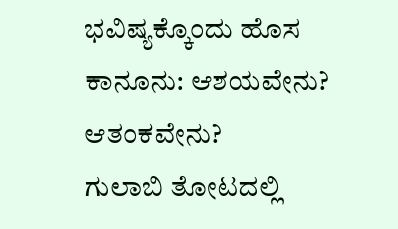ಭವಿಷ್ಯಕ್ಕೊಂದು ಹೊಸ ಕಾನೂನು: ಆಶಯವೇನು? ಆತಂಕವೇನು?
ಗುಲಾಬಿ ತೋಟದಲ್ಲಿ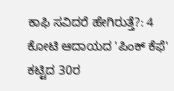ಕಾಫಿ ಸವಿದರೆ ಹೇಗಿರುತ್ತೆ?: 4 ಕೋಟಿ ಆದಾಯದ 'ಪಿಂಕ್ ಕೆಫೆ' ಕಟ್ಟಿದ 30ರ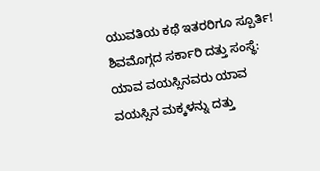ಯುವತಿಯ ಕಥೆ ಇತರರಿಗೂ ಸ್ಪೂರ್ತಿ!
ಶಿವಮೊಗ್ಗದ ಸರ್ಕಾರಿ ದತ್ತು ಸಂಸ್ಥೆ: ಯಾವ ವಯಸ್ಸಿನವರು ಯಾವ ವಯಸ್ಸಿನ ಮಕ್ಕಳನ್ನು ದತ್ತು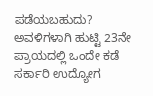ಪಡೆಯಬಹುದು?
ಅವಳಿಗಳಾಗಿ ಹುಟ್ಟಿ 23ನೇ ಪ್ರಾಯದಲ್ಲಿ ಒಂದೇ ಕಡೆ ಸರ್ಕಾರಿ ಉದ್ಯೋಗ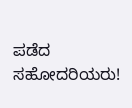ಪಡೆದ ಸಹೋದರಿಯರು!